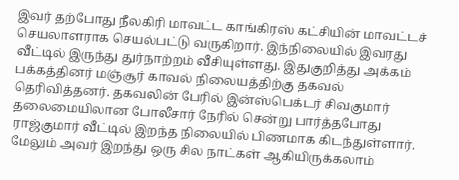இவர் தற்போது நீலகிரி மாவட்ட காங்கிரஸ் கட்சியின் மாவட்டச் செயலாளராக செயல்பட்டு வருகிறார். இந்நிலையில் இவரது வீட்டில் இருந்து துர்நாற்றம் வீசியுள்ளது. இதுகுறித்து அக்கம் பக்கத்தினர் மஞ்சூர் காவல் நிலையத்திற்கு தகவல் தெரிவித்தனர். தகவலின் பேரில் இன்ஸ்பெக்டர் சிவகுமார் தலைமையிலான போலீசார் நேரில் சென்று பார்த்தபோது ராஜ்குமார் வீட்டில் இறந்த நிலையில் பிணமாக கிடந்துள்ளார். மேலும் அவர் இறந்து ஒரு சில நாட்கள் ஆகியிருக்கலாம்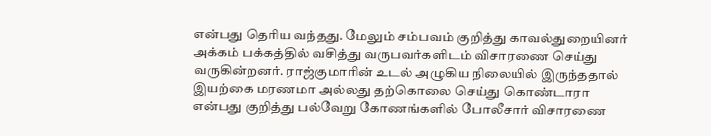என்பது தெரிய வந்தது. மேலும் சம்பவம் குறித்து காவல்துறையினர் அக்கம் பக்கத்தில் வசித்து வருபவர்களிடம் விசாரணை செய்து வருகின்றனர். ராஜ்குமாரின் உடல் அழுகிய நிலையில் இருந்ததால் இயற்கை மரணமா அல்லது தற்கொலை செய்து கொண்டாரா என்பது குறித்து பல்வேறு கோணங்களில் போலீசார் விசாரணை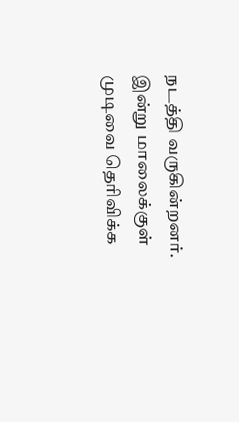நடத்தி வருகின்றனர்.
இன்று மாலைக்குள் முடிவை தெரிவிக்க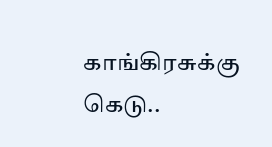காங்கிரசுக்கு கெடு..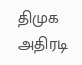திமுக அதிரடி